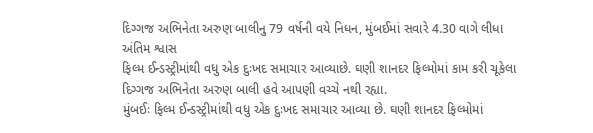દિગ્ગજ અભિનેતા અરુણ બાલીનુ 79 વર્ષની વયે નિધન, મુંબઈમાં સવારે 4.30 વાગે લીધા અંતિમ શ્વાસ
ફિલ્મ ઈન્ડસ્ટ્રીમાંથી વધુ એક દુઃખદ સમાચાર આવ્યાછે. ઘણી શાનદર ફિલ્મોમાં કામ કરી ચૂકેલા દિગ્ગજ અભિનેતા અરુણ બાલી હવે આપણી વચ્ચે નથી રહ્યા.
મુંબઈઃ ફિલ્મ ઈન્ડસ્ટ્રીમાંથી વધુ એક દુઃખદ સમાચાર આવ્યા છે. ઘણી શાનદર ફિલ્મોમાં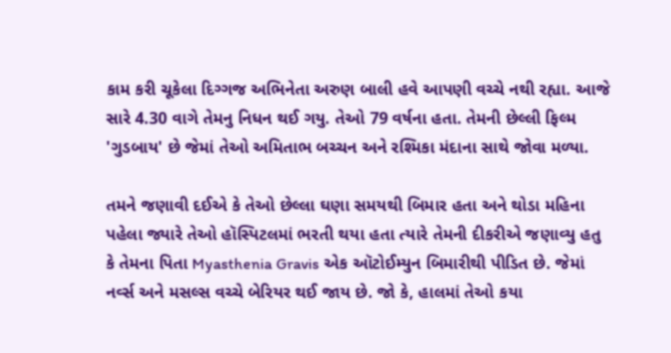કામ કરી ચૂકેલા દિગ્ગજ અભિનેતા અરુણ બાલી હવે આપણી વચ્ચે નથી રહ્યા. આજે સારે 4.30 વાગે તેમનુ નિધન થઈ ગયુ. તેઓ 79 વર્ષના હતા. તેમની છેલ્લી ફિલ્મ 'ગુડબાય' છે જેમાં તેઓ અમિતાભ બચ્ચન અને રશ્મિકા મંદાના સાથે જોવા મળ્યા.

તમને જણાવી દઈએ કે તેઓ છેલ્લા ઘણા સમયથી બિમાર હતા અને થોડા મહિના પહેલા જ્યારે તેઓ હૉસ્પિટલમાં ભરતી થયા હતા ત્યારે તેમની દીકરીએ જણાવ્યુ હતુ કે તેમના પિતા Myasthenia Gravis એક ઑટોઈમ્યુન બિમારીથી પીડિત છે. જેમાં નર્વ્સ અને મસલ્સ વચ્ચે બેરિયર થઈ જાય છે. જો કે, હાલમાં તેઓ કયા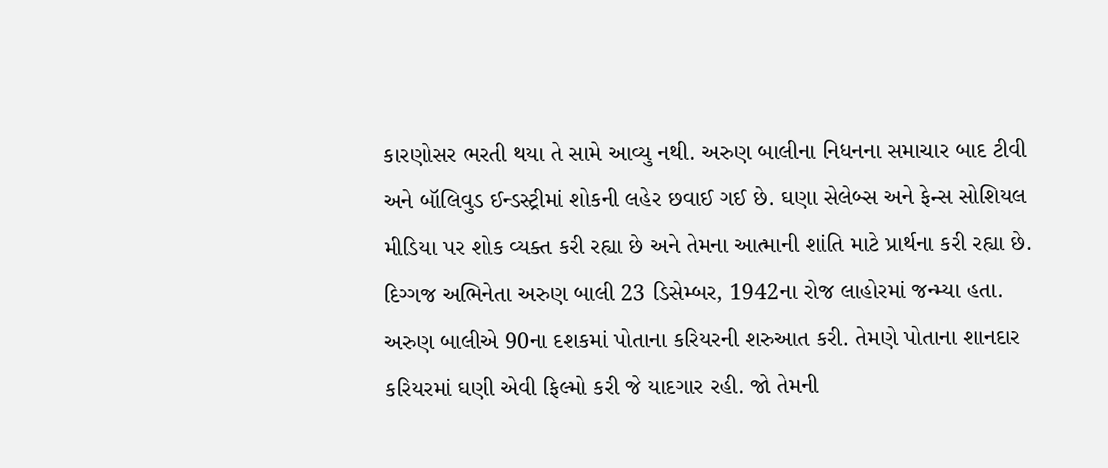કારણોસર ભરતી થયા તે સામે આવ્યુ નથી. અરુણ બાલીના નિધનના સમાચાર બાદ ટીવી અને બૉલિવુડ ઈન્ડસ્ટ્રીમાં શોકની લહેર છવાઈ ગઈ છે. ઘણા સેલેબ્સ અને ફેન્સ સોશિયલ મીડિયા પર શોક વ્યક્ત કરી રહ્યા છે અને તેમના આત્માની શાંતિ માટે પ્રાર્થના કરી રહ્યા છે.
દિગ્ગજ અભિનેતા અરુણ બાલી 23 ડિસેમ્બર, 1942ના રોજ લાહોરમાં જન્મ્યા હતા. અરુણ બાલીએ 90ના દશકમાં પોતાના કરિયરની શરુઆત કરી. તેમણે પોતાના શાનદાર કરિયરમાં ઘણી એવી ફિલ્મો કરી જે યાદગાર રહી. જો તેમની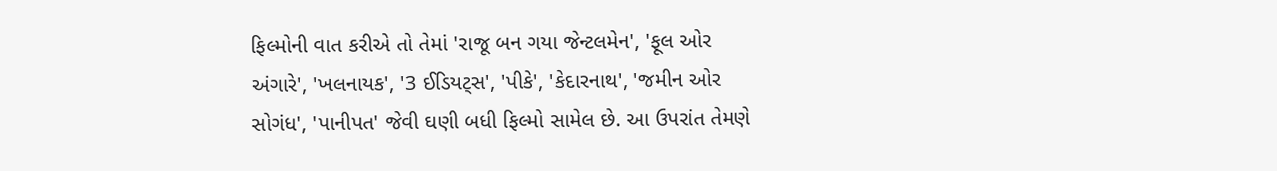ફિલ્મોની વાત કરીએ તો તેમાં 'રાજૂ બન ગયા જેન્ટલમેન', 'ફૂલ ઓર અંગારે', 'ખલનાયક', '3 ઈડિયટ્સ', 'પીકે', 'કેદારનાથ', 'જમીન ઓર સોગંધ', 'પાનીપત' જેવી ઘણી બધી ફિલ્મો સામેલ છે. આ ઉપરાંત તેમણે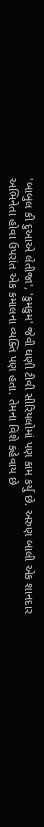'બાબુલ કી દુઆએ લેતીજા', 'કુમકુમ' જેવી ઘણી ટીવી સીરિયલોમાં પણ કામ કર્યુ છે. અરુણ બાલી એક શાનદાર અભિનેતા હોવા ઉપરાંત એક કમાલના વ્યક્તિ પણ હતા. તેમના વિશે કહેવાય છે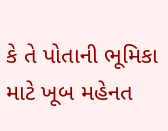કે તે પોતાની ભૂમિકા માટે ખૂબ મહેનત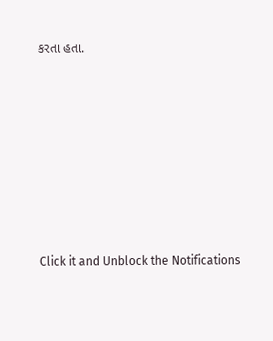કરતા હતા.












Click it and Unblock the Notifications